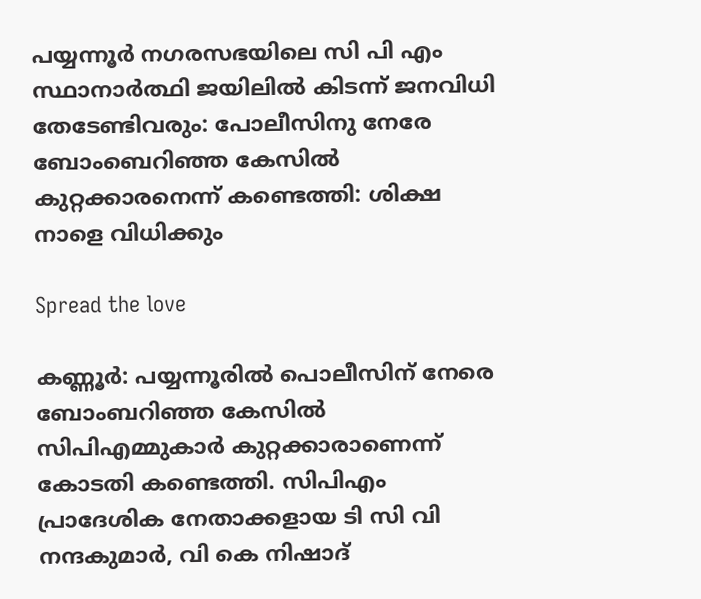പയ്യന്നൂർ നഗരസഭയിലെ സി പി എം സ്ഥാനാർത്ഥി ജയിലിൽ കിടന്ന് ജനവിധി തേടേണ്ടിവരും: പോലീസിനു നേരേ ബോംബെറിഞ്ഞ കേസിൽ കുറ്റക്കാരനെന്ന് കണ്ടെത്തി: ശിക്ഷ നാളെ വിധിക്കും

Spread the love

കണ്ണൂർ: പയ്യന്നൂരില്‍ പൊലീസിന് നേരെ ബോംബറിഞ്ഞ കേസില്‍ സിപിഎമ്മുകാർ കുറ്റക്കാരാണെന്ന് കോടതി കണ്ടെത്തി. സിപിഎം പ്രാദേശിക നേതാക്കളായ ടി സി വി നന്ദകുമാർ, വി കെ നിഷാദ്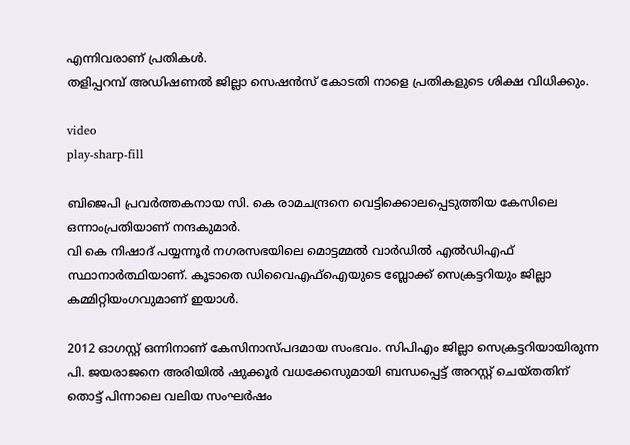എന്നിവരാണ് പ്രതികള്‍.
തളിപ്പറമ്പ് അഡിഷണല്‍ ജില്ലാ സെഷൻസ് കോടതി നാളെ പ്രതികളുടെ ശിക്ഷ വിധിക്കും.

video
play-sharp-fill

ബിജെപി പ്രവർത്തകനായ സി. കെ രാമചന്ദ്രനെ വെട്ടിക്കൊലപ്പെടുത്തിയ കേസിലെ ഒന്നാംപ്രതിയാണ് നന്ദകുമാർ.
വി കെ നിഷാദ് പയ്യന്നൂർ നഗരസഭയിലെ മൊട്ടമ്മല്‍ വാർഡില്‍ എല്‍ഡിഎഫ് സ്ഥാനാർത്ഥിയാണ്. കൂടാതെ ഡിവൈഎഫ്‌ഐയുടെ ബ്ലോക്ക് സെക്രട്ടറിയും ജില്ലാ കമ്മിറ്റിയംഗവുമാണ് ഇയാള്‍.

2012 ഓഗസ്റ്റ് ഒന്നിനാണ് കേസിനാസ്പദമായ സംഭവം. സിപിഎം ജില്ലാ സെക്രട്ടറിയായിരുന്ന പി. ജയരാജനെ അരിയില്‍ ഷുക്കൂർ വധക്കേസുമായി ബന്ധപ്പെട്ട് അറസ്റ്റ് ചെയ്തതിന് തൊട്ട് പിന്നാലെ വലിയ സംഘർഷം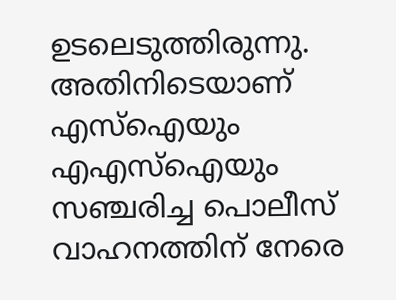ഉടലെടുത്തിരുന്നു. അതിനിടെയാണ് എസ്‌ഐയും എഎസ്‌ഐയും സഞ്ചരിച്ച പൊലീസ് വാഹനത്തിന് നേരെ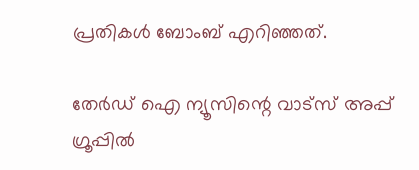പ്രതികള്‍ ബോംബ് എറിഞ്ഞത്.

തേർഡ് ഐ ന്യൂസിന്റെ വാട്സ് അപ്പ് ഗ്രൂപ്പിൽ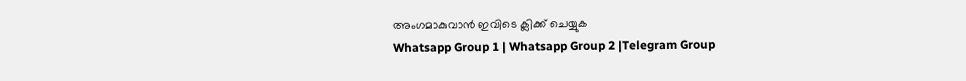അംഗമാകുവാൻ ഇവിടെ ക്ലിക്ക് ചെയ്യുക
Whatsapp Group 1 | Whatsapp Group 2 |Telegram Group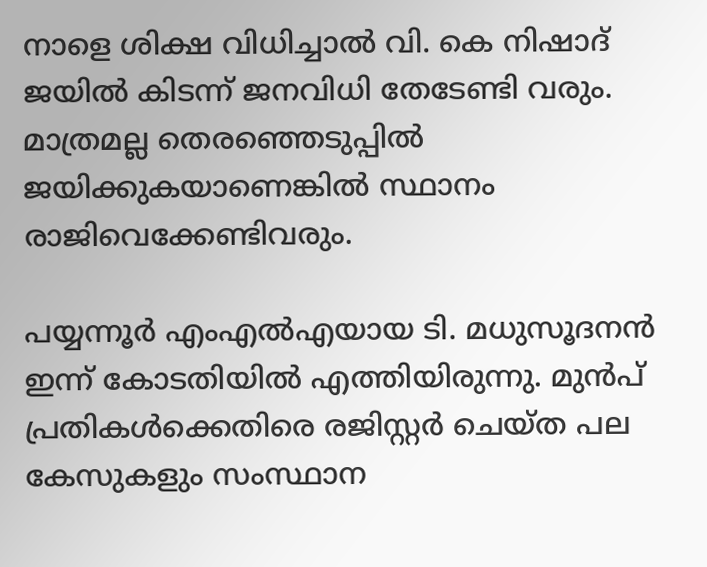നാളെ ശിക്ഷ വിധിച്ചാല്‍ വി. കെ നിഷാദ് ജയില്‍ കിടന്ന് ജനവിധി തേടേണ്ടി വരും. മാത്രമല്ല തെരഞ്ഞെടുപ്പില്‍ ജയിക്കുകയാണെങ്കില്‍ സ്ഥാനം രാജിവെക്കേണ്ടിവരും.

പയ്യന്നൂർ എംഎല്‍എയായ ടി. മധുസൂദനൻ ഇന്ന് കോടതിയില്‍ എത്തിയിരുന്നു. മുൻപ് പ്രതികള്‍ക്കെതിരെ രജിസ്റ്റർ ചെയ്ത പല കേസുകളും സംസ്ഥാന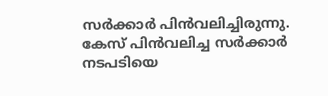സർക്കാർ പിൻവലിച്ചിരുന്നു. കേസ് പിൻവലിച്ച സർക്കാർ നടപടിയെ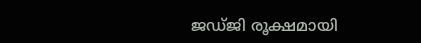ജഡ്ജി രൂക്ഷമായി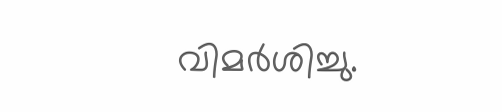വിമർശിച്ചു.